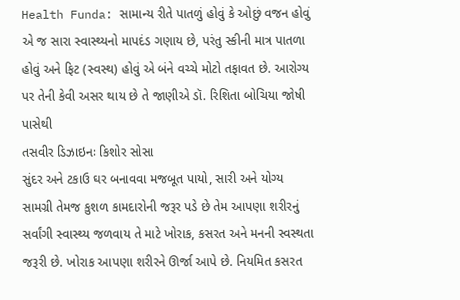Health Funda: સામાન્ય રીતે પાતળું હોવું કે ઓછું વજન હોવું એ જ સારા સ્વાસ્થ્યનો માપદંડ ગણાય છે, પરંતુ સ્કીની માત્ર પાતળા હોવું અને ફિટ (સ્વસ્થ) હોવું એ બંને વચ્ચે મોટો તફાવત છે. આરોગ્ય પર તેની કેવી અસર થાય છે તે જાણીએ ડૉ. રિશિતા બોચિયા જોષી પાસેથી
તસવીર ડિઝાઇનઃ કિશોર સોસા
સુંદર અને ટકાઉ ઘર બનાવવા મજબૂત પાયો, સારી અને યોગ્ય સામગ્રી તેમજ કુશળ કામદારોની જરૂર પડે છે તેમ આપણા શરીરનું સર્વાંગી સ્વાસ્થ્ય જળવાય તે માટે ખોરાક, કસરત અને મનની સ્વસ્થતા જરૂરી છે. ખોરાક આપણા શરીરને ઊર્જા આપે છે. નિયમિત કસરત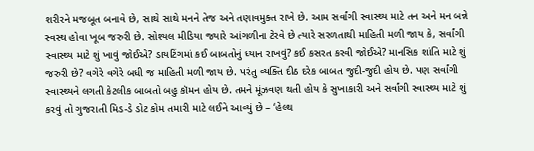શરીરને મજબૂત બનાવે છે, સાથે સાથે મનને તેજ અને તણાવમુક્ત રાખે છે. આમ સર્વાંગી સ્વાસ્થ્ય માટે તન અને મન બન્ને સ્વસ્થ હોવા ખૂબ જરુરી છે. સોશ્યલ મીડિયા જ્યારે આંગળીના ટેરવે છે ત્યારે સરળતાથી માહિતી મળી જાય કે, સર્વાંગી સ્વાસ્થ્ય માટે શું ખાવું જોઈએ? ડાયટિંગમાં કઈ બાબતોનું ધ્યાન રાખવું? કઈ કસરત કરવી જોઈએ? માનસિક શાંતિ માટે શું જરુરી છે? વગેરે વગેરે બધી જ માહિતી મળી જાય છે. પરંતુ વ્યક્તિ દીઠ દરેક બાબત જુદી-જુદી હોય છે. પણ સર્વાંગી સ્વાસ્થ્યને લગતી કેટલીક બાબતો બહુ કૉમન હોય છે. તમને મૂંઝવણ થતી હોય કે સુખાકારી અને સર્વાંગી સ્વાસ્થ્ય માટે શું કરવું તો ગુજરાતી મિડ-ડે ડોટ કોમ તમારી માટે લઈને આવ્યું છે – ‘હેલ્થ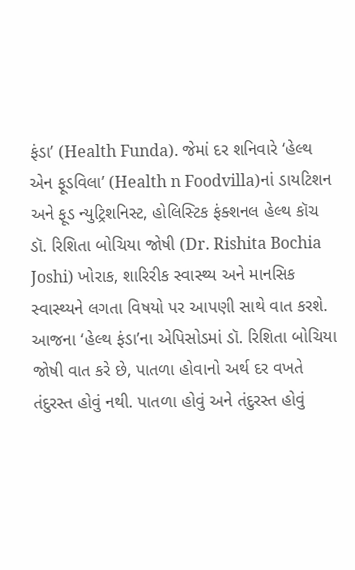ફંડા’ (Health Funda). જેમાં દર શનિવારે ‘હેલ્થ એન ફૂડવિલા’ (Health n Foodvilla)નાં ડાયટિશન અને ફૂડ ન્યુટ્રિશનિસ્ટ, હોલિસ્ટિક ફંક્શનલ હેલ્થ કૉચ ડૉ. રિશિતા બોચિયા જોષી (Dr. Rishita Bochia Joshi) ખોરાક, શારિરીક સ્વાસ્થ્ય અને માનસિક સ્વાસ્થ્યને લગતા વિષયો પર આપણી સાથે વાત કરશે.
આજના ‘હેલ્થ ફંડા’ના એપિસોડમાં ડૉ. રિશિતા બોચિયા જોષી વાત કરે છે, પાતળા હોવાનો અર્થ દર વખતે તંદુરસ્ત હોવું નથી. પાતળા હોવું અને તંદુરસ્ત હોવું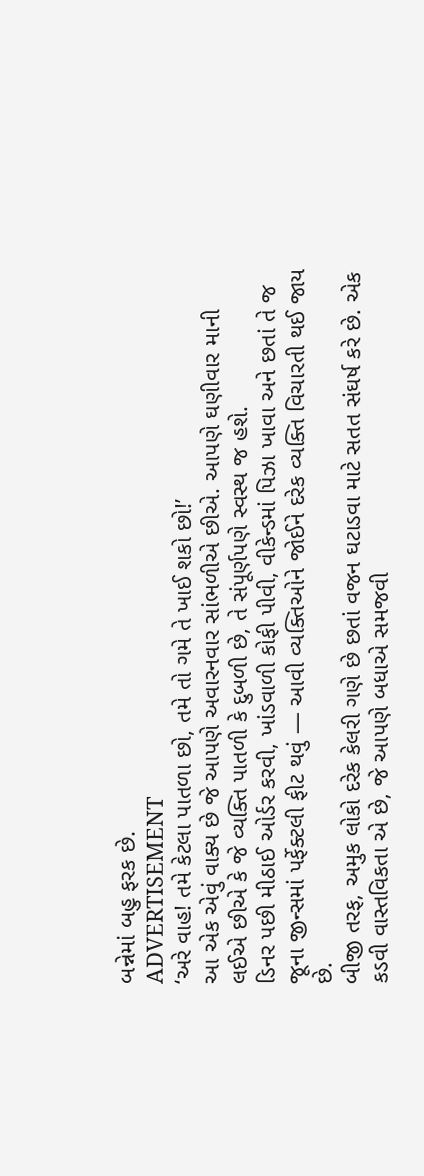બન્નેમાં બહુ ફરક છે.
ADVERTISEMENT
‘અરે વાહ! તમે કેટલા પાતળા છો, તમે તો ગમે તે ખાઈ શકો છો!’
આ એક એવું વાક્ય છે જે આપણે અવારનવાર સાંભળીએ છીએ. આપણે ઘણીવાર માની લઈએ છીએ કે જે વ્યક્તિ પાતળી કે દુબળી છે, તે સંપૂર્ણપણે સ્વસ્થ જ હશે.
ડિનર પછી મીઠાઈ ઓર્ડર કરવી, ખાંડવાળી કોફી પીવી, વીકેન્ડમાં પિઝા ખાવા અને છતાં તે જ જૂના જીન્સમાં પર્ફેક્ટલી ફીટ થવું — આવી વ્યક્તિઓને જોઈને દરેક વ્યક્તિ વિચારતી થઈ જાય છે.
બીજી તરફ, અમુક લોકો દરેક કેલરી ગણે છે છતાં વજન ઘટાડવા માટે સતત સંઘર્ષ કરે છે. એક કડવી વાસ્તવિકતા એ છે, જે આપણે બધાએ સમજવી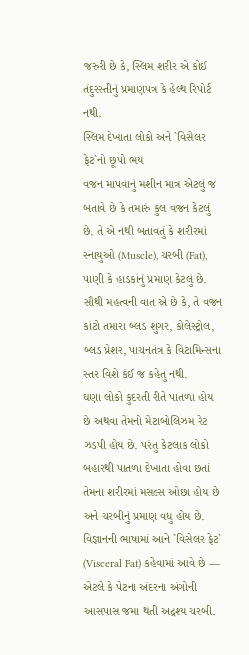જરુરી છે કે, સ્લિમ શરીર એ કોઈ તંદુરસ્તીનું પ્રમાણપત્ર કે હેલ્થ રિપોર્ટ નથી.
સ્લિમ દેખાતા લોકો અને `વિસેલર ફેટ`નો છૂપો ભય
વજન માપવાનું મશીન માત્ર એટલું જ બતાવે છે કે તમારું કુલ વજન કેટલું છે. તે એ નથી બતાવતું કે શરીરમાં સ્નાયુઓ (Muscle), ચરબી (Fat), પાણી કે હાડકાંનું પ્રમાણ કેટલું છે. સૌથી મહત્વની વાત એ છે કે, તે વજન કાંટો તમારા બ્લડ શુગર, કોલેસ્ટ્રોલ, બ્લડ પ્રેશર, પાચનતંત્ર કે વિટામિન્સના સ્તર વિશે કંઈ જ કહેતું નથી.
ઘણા લોકો કુદરતી રીતે પાતળા હોય છે અથવા તેમનો મેટાબોલિઝમ રેટ ઝડપી હોય છે. પરંતુ કેટલાક લોકો બહારથી પાતળા દેખાતા હોવા છતાં તેમના શરીરમાં મસલ્સ ઓછા હોય છે અને ચરબીનું પ્રમાણ વધુ હોય છે. વિજ્ઞાનની ભાષામાં આને `વિસેલર ફેટ` (Visceral Fat) કહેવામાં આવે છે — એટલે કે પેટના અંદરના અંગોની આસપાસ જમા થતી અદ્રશ્ય ચરબી.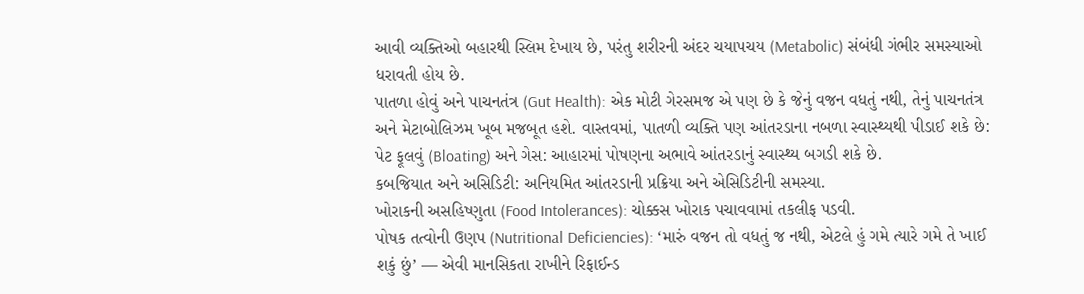આવી વ્યક્તિઓ બહારથી સ્લિમ દેખાય છે, પરંતુ શરીરની અંદર ચયાપચય (Metabolic) સંબંધી ગંભીર સમસ્યાઓ ધરાવતી હોય છે.
પાતળા હોવું અને પાચનતંત્ર (Gut Health): એક મોટી ગેરસમજ એ પણ છે કે જેનું વજન વધતું નથી, તેનું પાચનતંત્ર અને મેટાબોલિઝમ ખૂબ મજબૂત હશે. વાસ્તવમાં, પાતળી વ્યક્તિ પણ આંતરડાના નબળા સ્વાસ્થ્યથી પીડાઈ શકે છે:
પેટ ફૂલવું (Bloating) અને ગેસ: આહારમાં પોષણના અભાવે આંતરડાનું સ્વાસ્થ્ય બગડી શકે છે.
કબજિયાત અને અસિડિટી: અનિયમિત આંતરડાની પ્રક્રિયા અને એસિડિટીની સમસ્યા.
ખોરાકની અસહિષ્ણુતા (Food Intolerances): ચોક્કસ ખોરાક પચાવવામાં તકલીફ પડવી.
પોષક તત્વોની ઉણપ (Nutritional Deficiencies): ‘મારું વજન તો વધતું જ નથી, એટલે હું ગમે ત્યારે ગમે તે ખાઈ શકું છું’ — એવી માનસિકતા રાખીને રિફાઈન્ડ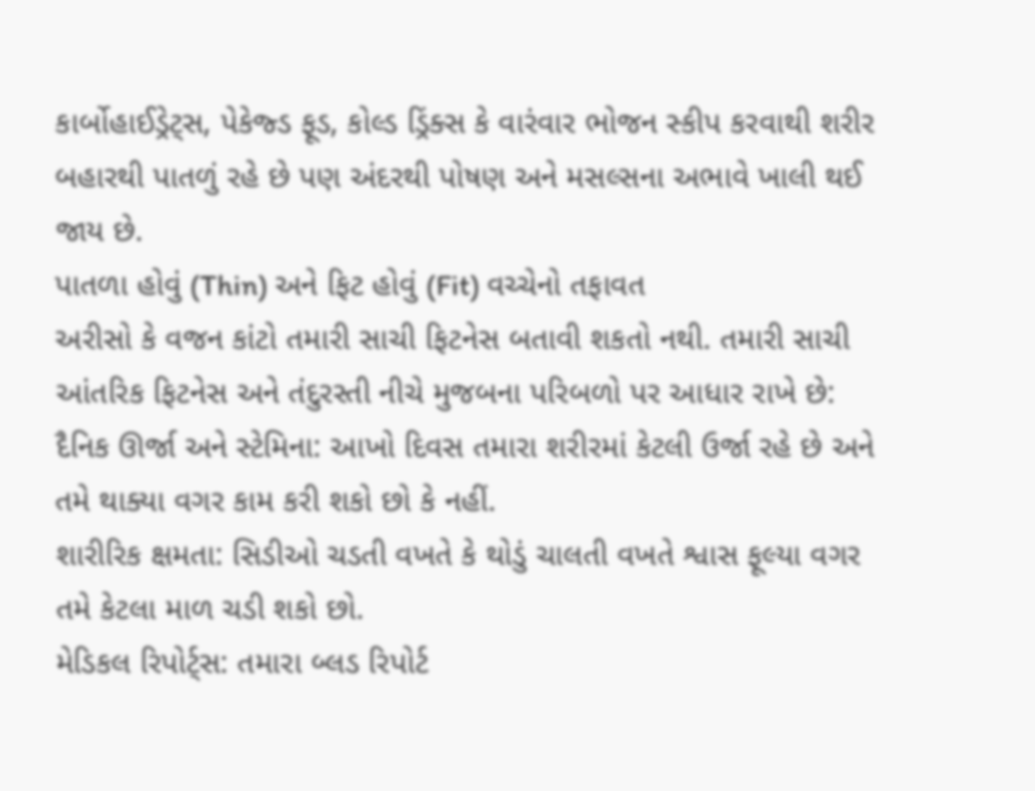કાર્બોહાઈડ્રેટ્સ, પેકેજ્ડ ફૂડ, કોલ્ડ ડ્રિંક્સ કે વારંવાર ભોજન સ્કીપ કરવાથી શરીર બહારથી પાતળું રહે છે પણ અંદરથી પોષણ અને મસલ્સના અભાવે ખાલી થઈ જાય છે.
પાતળા હોવું (Thin) અને ફિટ હોવું (Fit) વચ્ચેનો તફાવત
અરીસો કે વજન કાંટો તમારી સાચી ફિટનેસ બતાવી શકતો નથી. તમારી સાચી આંતરિક ફિટનેસ અને તંદુરસ્તી નીચે મુજબના પરિબળો પર આધાર રાખે છે:
દૈનિક ઊર્જા અને સ્ટેમિના: આખો દિવસ તમારા શરીરમાં કેટલી ઉર્જા રહે છે અને તમે થાક્યા વગર કામ કરી શકો છો કે નહીં.
શારીરિક ક્ષમતા: સિડીઓ ચડતી વખતે કે થોડું ચાલતી વખતે શ્વાસ ફૂલ્યા વગર તમે કેટલા માળ ચડી શકો છો.
મેડિકલ રિપોર્ટ્સ: તમારા બ્લડ રિપોર્ટ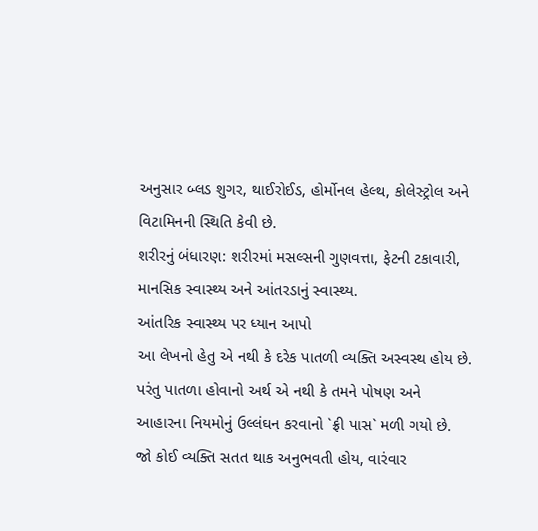અનુસાર બ્લડ શુગર, થાઈરોઈડ, હોર્મોનલ હેલ્થ, કોલેસ્ટ્રોલ અને વિટામિનની સ્થિતિ કેવી છે.
શરીરનું બંધારણ: શરીરમાં મસલ્સની ગુણવત્તા, ફેટની ટકાવારી, માનસિક સ્વાસ્થ્ય અને આંતરડાનું સ્વાસ્થ્ય.
આંતરિક સ્વાસ્થ્ય પર ધ્યાન આપો
આ લેખનો હેતુ એ નથી કે દરેક પાતળી વ્યક્તિ અસ્વસ્થ હોય છે. પરંતુ પાતળા હોવાનો અર્થ એ નથી કે તમને પોષણ અને આહારના નિયમોનું ઉલ્લંઘન કરવાનો `ફ્રી પાસ` મળી ગયો છે.
જો કોઈ વ્યક્તિ સતત થાક અનુભવતી હોય, વારંવાર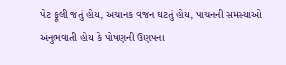પેટ ફૂલી જતું હોય, અચાનક વજન ઘટતું હોય, પાચનની સમસ્યાઓ અનુભવાતી હોય કે પોષણની ઉણપના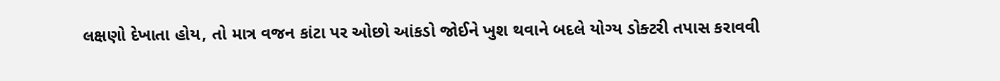લક્ષણો દેખાતા હોય, તો માત્ર વજન કાંટા પર ઓછો આંકડો જોઈને ખુશ થવાને બદલે યોગ્ય ડોક્ટરી તપાસ કરાવવી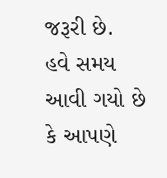જરૂરી છે.
હવે સમય આવી ગયો છે કે આપણે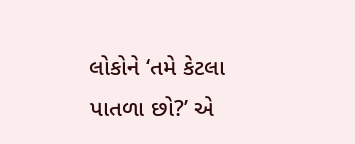લોકોને ‘તમે કેટલા પાતળા છો?’ એ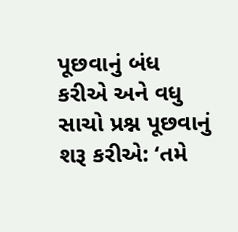પૂછવાનું બંધ કરીએ અને વધુ સાચો પ્રશ્ન પૂછવાનું શરૂ કરીએ: ‘તમે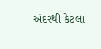અંદરથી કેટલા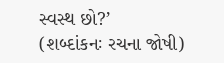સ્વસ્થ છો?’
(શબ્દાંકનઃ રચના જોષી)